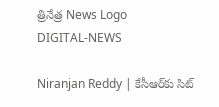త్రినేత్ర News Logo
DIGITAL-NEWS

Niranjan Reddy | కేసీఆర్‌కు సిట్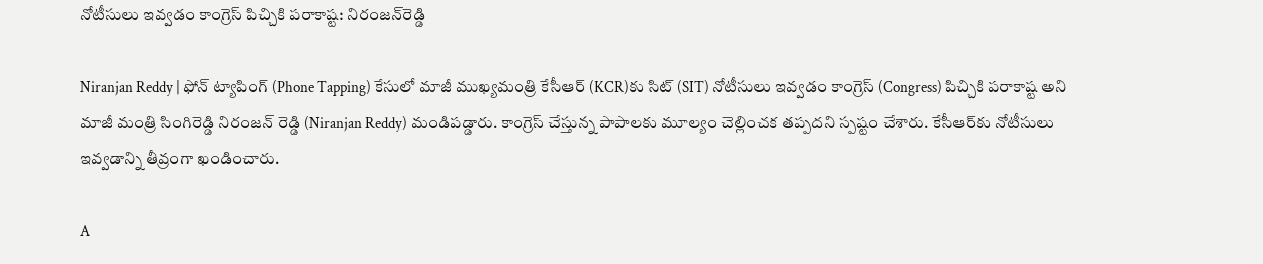నోటీసులు ఇవ్వ‌డం కాంగ్రెస్ పిచ్చికి ప‌రాకాష్ట‌: నిరంజ‌న్‌రెడ్డి

Niranjan Reddy | ఫోన్ ట్యాపింగ్ (Phone Tapping) కేసులో మాజీ ముఖ్య‌మంత్రి కేసీఆర్‌ (KCR)కు సిట్ (SIT) నోటీసులు ఇవ్వ‌డం కాంగ్రెస్ (Congress) పిచ్చికి ప‌రాకాష్ట అని మాజీ మంత్రి సింగిరెడ్డి నిరంజన్ రెడ్డి (Niranjan Reddy) మండిప‌డ్డారు. కాంగ్రెస్ చేస్తున్న పాపాల‌కు మూల్యం చెల్లించక తప్పదని స్ప‌ష్టం చేశారు. కేసీఆర్‌కు నోటీసులు ఇవ్వ‌డాన్ని తీవ్రంగా ఖండించారు.

A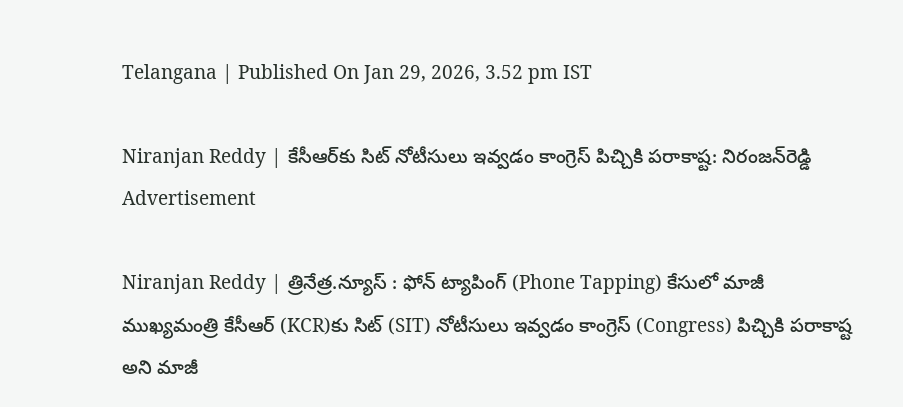Telangana | Published On Jan 29, 2026, 3.52 pm IST

Niranjan Reddy | కేసీఆర్‌కు సిట్ నోటీసులు ఇవ్వ‌డం కాంగ్రెస్ పిచ్చికి ప‌రాకాష్ట‌: నిరంజ‌న్‌రెడ్డి
Advertisement

Niranjan Reddy | త్రినేత్ర‌.న్యూస్ : ఫోన్ ట్యాపింగ్ (Phone Tapping) కేసులో మాజీ ముఖ్య‌మంత్రి కేసీఆర్‌ (KCR)కు సిట్ (SIT) నోటీసులు ఇవ్వ‌డం కాంగ్రెస్ (Congress) పిచ్చికి ప‌రాకాష్ట అని మాజీ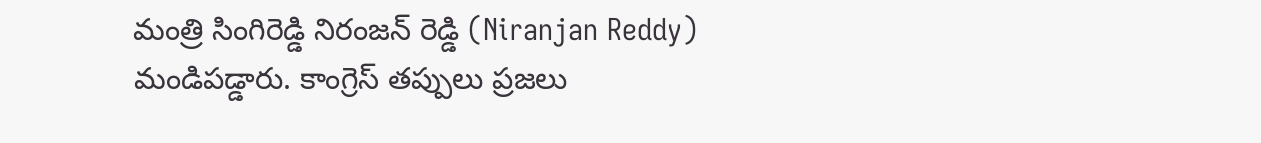మంత్రి సింగిరెడ్డి నిరంజన్ రెడ్డి (Niranjan Reddy) మండిప‌డ్డారు. కాంగ్రెస్ తప్పులు ప్రజలు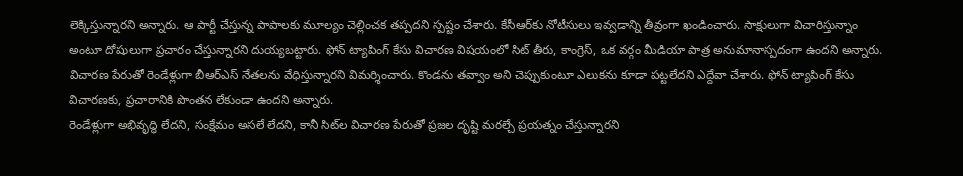లెక్కిస్తున్నారని అన్నారు. ఆ పార్టీ చేస్తున్న పాపాల‌కు మూల్యం చెల్లించక తప్పదని స్ప‌ష్టం చేశారు. కేసీఆర్‌కు నోటీసులు ఇవ్వ‌డాన్ని తీవ్రంగా ఖండించారు. సాక్షులుగా విచారిస్తున్నాం అంటూ దోషులుగా ప్రచారం చేస్తున్నారని దుయ్య‌బ‌ట్టారు. ఫోన్ ట్యాపింగ్ కేసు విచారణ విషయంలో సిట్ తీరు, కాంగ్రెస్, ఒక వర్గం మీడియా పాత్ర అనుమానాస్పదంగా ఉందని అన్నారు. విచారణ పేరుతో రెండేళ్లుగా బీఆర్ఎస్ నేతలను వేధిస్తున్నారని విమ‌ర్శించారు. కొండను తవ్వాం అని చెప్పుకుంటూ ఎలుకను కూడా పట్టలేదని ఎద్దేవా చేశారు. ఫోన్ ట్యాపింగ్ కేసు విచారణకు, ప్రచారానికి పొంతన లేకుండా ఉందని అన్నారు.
రెండేళ్లుగా అభివృద్ధి లేదని, సంక్షేమం అస‌లే లేద‌ని, కానీ సిట్‌ల విచార‌ణ పేరుతో ప్ర‌జ‌ల దృష్టి మ‌ర‌ల్చే ప్ర‌య‌త్నం చేస్తున్నార‌ని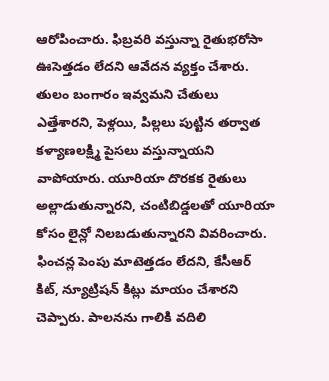ఆరోపించారు. ఫిబ్రవరి వస్తున్నా రైతుభరోసా ఊసెత్తడం లేదని ఆవేద‌న వ్య‌క్తం చేశారు. తులం బంగారం ఇవ్వమని చేతులు ఎత్తేశారని, పెళ్లయి, పిల్లలు పుట్టిన తర్వాత కళ్యాణలక్ష్మి పైస‌లు వ‌స్తున్నాయ‌ని వాపోయారు. యూరియా దొరకక రైతులు అల్లాడుతున్నారని, చంటిబిడ్డలతో యూరియా కోసం లైన్లో నిలబడుతున్నారని వివ‌రించారు. ఫించన్ల పెంపు మాటెత్తడం లేదని, కేసీఆర్ కిట్, న్యూట్రిషన్ కిట్లు మాయం చేశారని చెప్పారు. పాలనను గాలికి వదిలి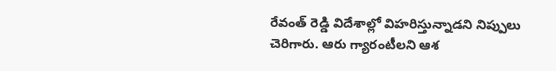రేవంత్ రెడ్డి విదేశాల్లో విహరిస్తున్నాడని నిప్పులు చెరిగారు. ఆరు గ్యారంటీలని ఆశ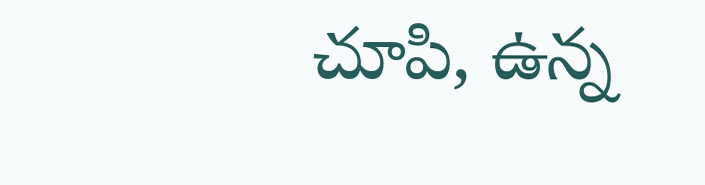చూపి, ఉన్న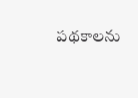పథకాలను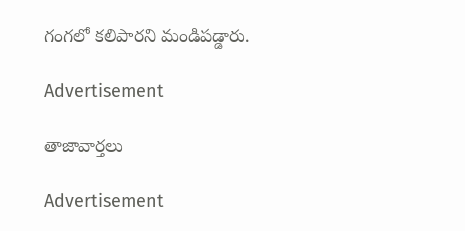గంగలో కలిపారని మండిప‌డ్డారు.

Advertisement

తాజావార్తలు

Advertisement